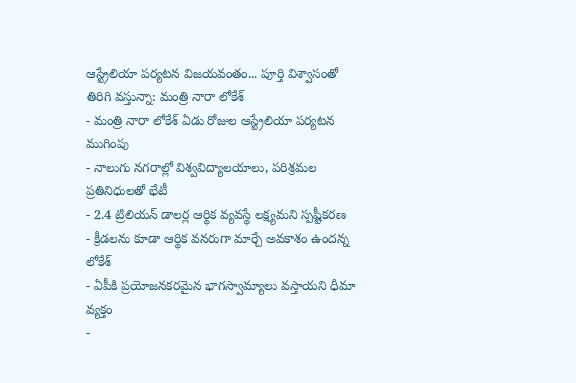ఆస్ట్రేలియా పర్యటన విజయవంతం... పూర్తి విశ్వాసంతో తిరిగి వస్తున్నా: మంత్రి నారా లోకేశ్
- మంత్రి నారా లోకేశ్ ఏడు రోజుల ఆస్ట్రేలియా పర్యటన ముగింపు
- నాలుగు నగరాల్లో విశ్వవిద్యాలయాలు, పరిశ్రమల ప్రతినిధులతో భేటీ
- 2.4 ట్రిలియన్ డాలర్ల ఆర్థిక వ్యవస్థే లక్ష్యమని స్పష్టీకరణ
- క్రీడలను కూడా ఆర్థిక వనరుగా మార్చే అవకాశం ఉందన్న లోకేశ్
- ఏపీకి ప్రయోజనకరమైన భాగస్వామ్యాలు వస్తాయని ధీమా వ్యక్తం
-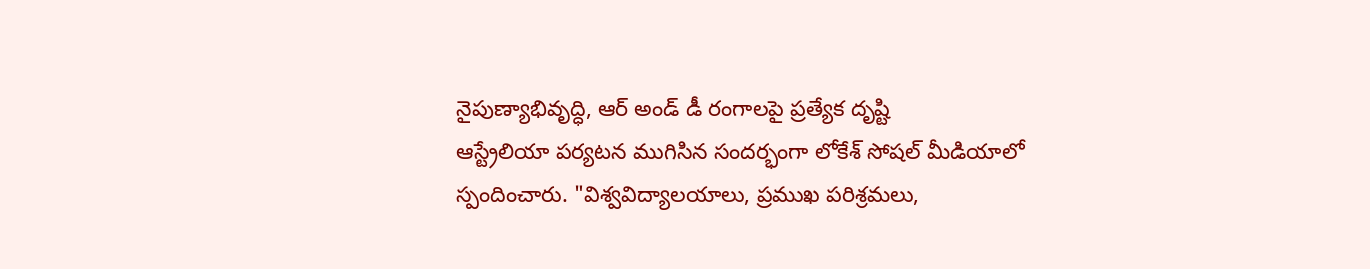నైపుణ్యాభివృద్ధి, ఆర్ అండ్ డీ రంగాలపై ప్రత్యేక దృష్టి
ఆస్ట్రేలియా పర్యటన ముగిసిన సందర్భంగా లోకేశ్ సోషల్ మీడియాలో స్పందించారు. "విశ్వవిద్యాలయాలు, ప్రముఖ పరిశ్రమలు,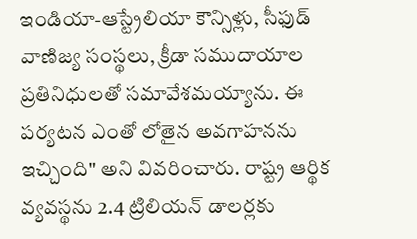ఇండియా-ఆస్ట్రేలియా కౌన్సిళ్లు, సీఫుడ్ వాణిజ్య సంస్థలు, క్రీడా సముదాయాల ప్రతినిధులతో సమావేశమయ్యాను. ఈ పర్యటన ఎంతో లోతైన అవగాహనను ఇచ్చింది" అని వివరించారు. రాష్ట్ర ఆర్థిక వ్యవస్థను 2.4 ట్రిలియన్ డాలర్లకు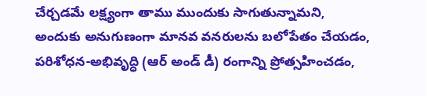చేర్చడమే లక్ష్యంగా తాము ముందుకు సాగుతున్నామని, అందుకు అనుగుణంగా మానవ వనరులను బలోపేతం చేయడం, పరిశోధన-అభివృద్ధి (ఆర్ అండ్ డీ) రంగాన్ని ప్రోత్సహించడం,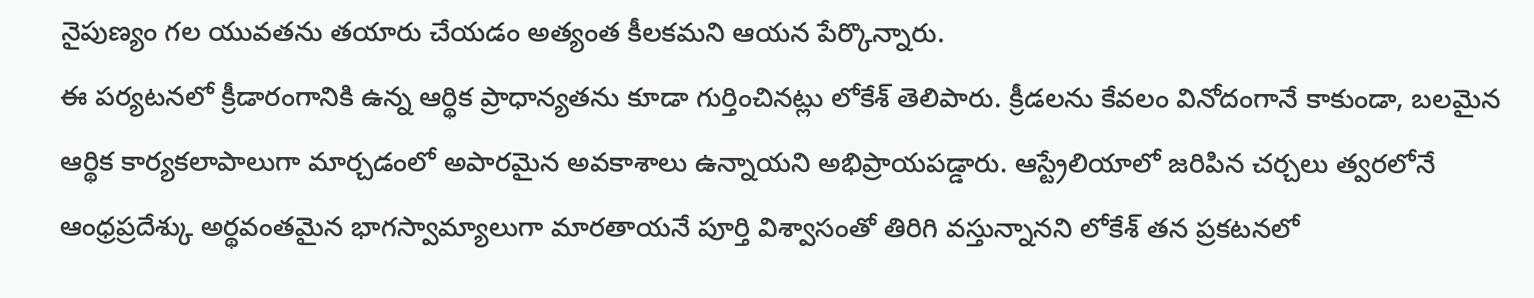నైపుణ్యం గల యువతను తయారు చేయడం అత్యంత కీలకమని ఆయన పేర్కొన్నారు.
ఈ పర్యటనలో క్రీడారంగానికి ఉన్న ఆర్థిక ప్రాధాన్యతను కూడా గుర్తించినట్లు లోకేశ్ తెలిపారు. క్రీడలను కేవలం వినోదంగానే కాకుండా, బలమైన ఆర్థిక కార్యకలాపాలుగా మార్చడంలో అపారమైన అవకాశాలు ఉన్నాయని అభిప్రాయపడ్డారు. ఆస్ట్రేలియాలో జరిపిన చర్చలు త్వరలోనే ఆంధ్రప్రదేశ్కు అర్థవంతమైన భాగస్వామ్యాలుగా మారతాయనే పూర్తి విశ్వాసంతో తిరిగి వస్తున్నానని లోకేశ్ తన ప్రకటనలో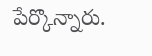పేర్కొన్నారు.